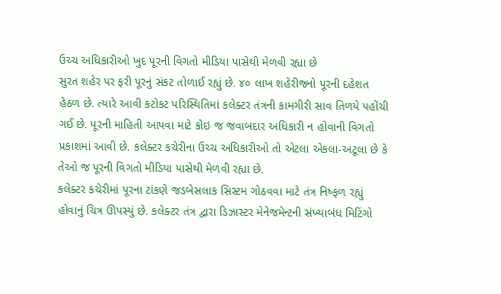ઉચ્ચ અધિકારીઓ ખુદ પૂરની વિગતો મીડિયા પાસેથી મેળવી રહ્યા છે
સુરત શહેર પર ફરી પૂરનું સંકટ તોળાઈ રહ્યું છે. ૪૦ લાખ શહેરીજનો પૂરની દહેશત હેઠળ છે. ત્યારે આવી કટોકટ પરિસ્થિતિમાં કલેક્ટર તંત્રની કામગીરી સાવ તિળયે પહોંચી ગઈ છે. પૂરની માહિતી આપવા માટે કોઇ જ જવાબદાર અધિકારી ન હોવાની વિગતો પ્રકાશમાં આવી છે. કલેક્ટર કચેરીના ઉચ્ચ અધિકારીઓ તો એટલા એકલા-અટૂલા છે કે તેઓ જ પૂરની વિગતો મીડિયા પાસેથી મેળવી રહ્યા છે.
કલેક્ટર કચેરીમાં પૂરના ટાંકણે જડબેસલાક સિસ્ટમ ગોઠવવા માટે તંત્ર નિષ્ફળ રહ્યું હોવાનું ચિત્ર ઊપસ્યું છે. કલેક્ટર તંત્ર દ્વારા ડિઝાસ્ટર મેનેજમેન્ટની સંખ્યાબંધ મિટિંગો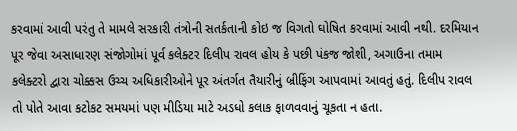કરવામાં આવી પરંતુ તે મામલે સરકારી તંત્રોની સતર્કતાની કોઇ જ વિગતો ઘોષિત કરવામાં આવી નથી. દરમિયાન પૂર જેવા અસાધારણ સંજોગોમાં પૂર્વ કલેક્ટર દિલીપ રાવલ હોય કે પછી પંકજ જોશી, અગાઉના તમામ કલેક્ટરો દ્વારા ચોક્કસ ઉચ્ચ અધિકારીઓને પૂર અંતર્ગત તૈયારીનું બ્રીફિંગ આપવામાં આવતું હતું. દિલીપ રાવલ તો પોતે આવા કટોકટ સમયમાં પણ મીડિયા માટે અડધો કલાક ફાળવવાનું ચૂકતા ન હતા.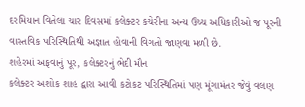દરમિયાન વિતેલા ચાર દિવસમાં કલેક્ટર કચેરીના અન્ય ઉચ્ચ અધિકારીઓ જ પૂરની વાસ્તવિક પરિસ્થિતિથી અજ્ઞાત હોવાની વિગતો જાણવા મળી છે.
શહેરમાં અફવાનું પૂર, કલેક્ટરનું ભેદી મૌન
કલેક્ટર અશોક શાહ દ્વારા આવી કટોકટ પરિસ્થિતિમાં પણ મૂંગામંતર જેવું વલણ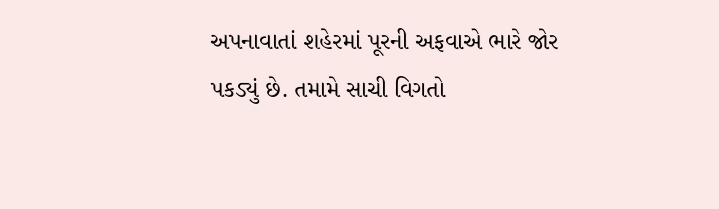અપનાવાતાં શહેરમાં પૂરની અફવાએ ભારે જોર પકડ્યું છે. તમામે સાચી વિગતો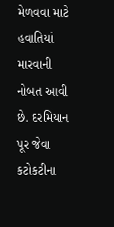મેળવવા માટે હવાતિયાં મારવાની નોબત આવી છે. દરમિયાન પૂર જેવા કટોકટીના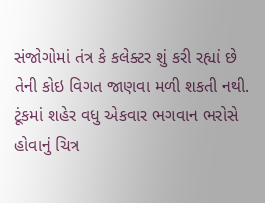સંજોગોમાં તંત્ર કે કલેક્ટર શું કરી રહ્યાં છે તેની કોઇ વિગત જાણવા મળી શકતી નથી. ટૂંકમાં શહેર વધુ એકવાર ભગવાન ભરોસે હોવાનું ચિત્ર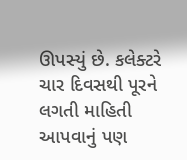ઊપસ્યું છે. કલેક્ટરે ચાર દિવસથી પૂરને લગતી માહિતી આપવાનું પણ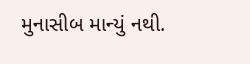મુનાસીબ માન્યું નથી.